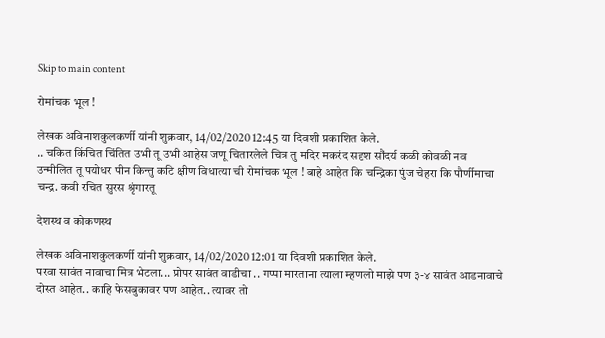Skip to main content

रोमांचक भूल !

लेखक अविनाशकुलकर्णी यांनी शुक्रवार, 14/02/2020 12:45 या दिवशी प्रकाशित केले.
.. चकित किंचित चिंतित उभी तू उभी आहेस जणू चितारलेले चित्र तु मदिर मकरंद सदृश सौंदर्य कळी कोवळी नव उन्मीलित तू पयोधर पीन किन्तु कटि क्षीण विधात्या ची रोमांचक भूल ! बाहे आहेत कि चन्द्रिका पुंज चेहरा कि पौर्णीमाचा चन्द्र. कवी रचित सुरस श्रृंगारतू

देशस्थ व कोकणस्थ

लेखक अविनाशकुलकर्णी यांनी शुक्रवार, 14/02/2020 12:01 या दिवशी प्रकाशित केले.
परवा सावंत नावाचा मित्र भेटला... प्रोपर सावंत वाडीचा .. गप्पा मारताना त्याला म्हणलो माझे पण ३-४ सावंत आडनावाचे दोस्त आहेत.. काहि फेसबुकावर पण आहेत.. त्यावर तो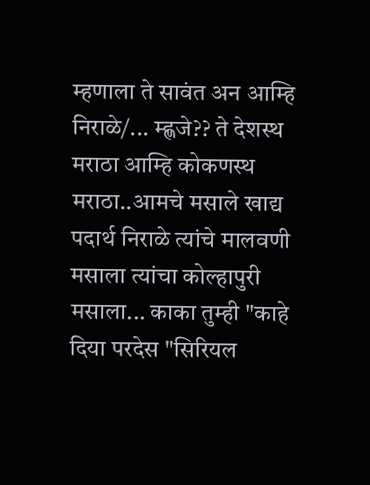म्हणाला ते सावंत अन आम्हि निराळे/... म्ह्णजे?? ते देशस्थ मराठा आम्हि कोकणस्थ मराठा..आमचे मसाले खाद्य पदार्थ निराळे त्यांचे मालवणी मसाला त्यांचा कोल्हापुरी मसाला... काका तुम्ही "काहे दिया परदेस "सिरियल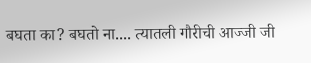बघता का? बघतो ना.... त्यातली गौरीची आज्जी जी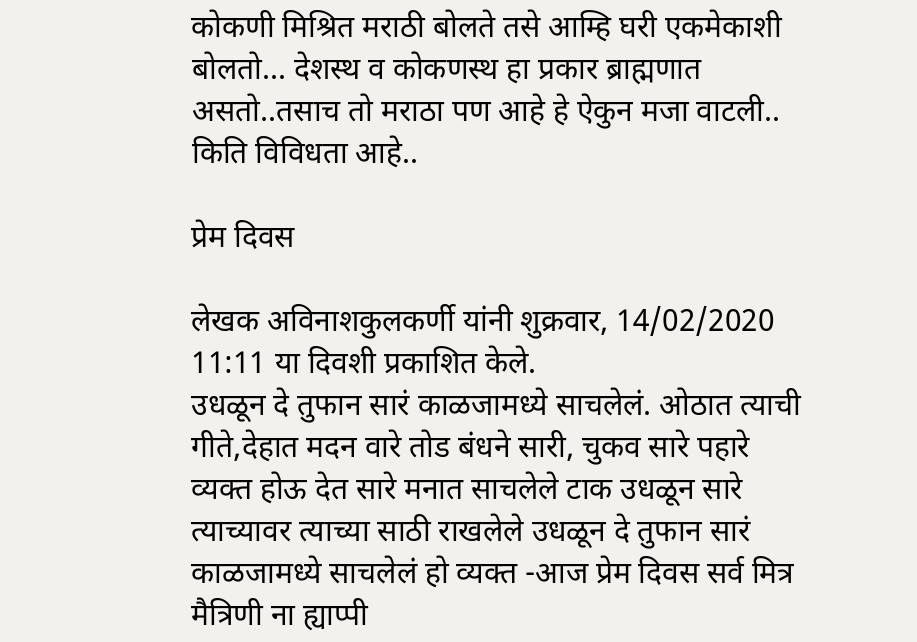कोकणी मिश्रित मराठी बोलते तसे आम्हि घरी एकमेकाशी बोलतो... देशस्थ व कोकणस्थ हा प्रकार ब्राह्मणात असतो..तसाच तो मराठा पण आहे हे ऐकुन मजा वाटली.. किति विविधता आहे..

प्रेम दिवस

लेखक अविनाशकुलकर्णी यांनी शुक्रवार, 14/02/2020 11:11 या दिवशी प्रकाशित केले.
उधळून दे तुफान सारं काळजामध्ये साचलेलं. ओठात त्याची गीते,देहात मदन वारे तोड बंधने सारी, चुकव सारे पहारे व्यक्त होऊ देत सारे मनात साचलेले टाक उधळून सारे त्याच्यावर त्याच्या साठी राखलेले उधळून दे तुफान सारं काळजामध्ये साचलेलं हो व्यक्त -आज प्रेम दिवस सर्व मित्र मैत्रिणी ना ह्याप्पी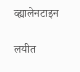व्ह्यालेनटाइन

लयीत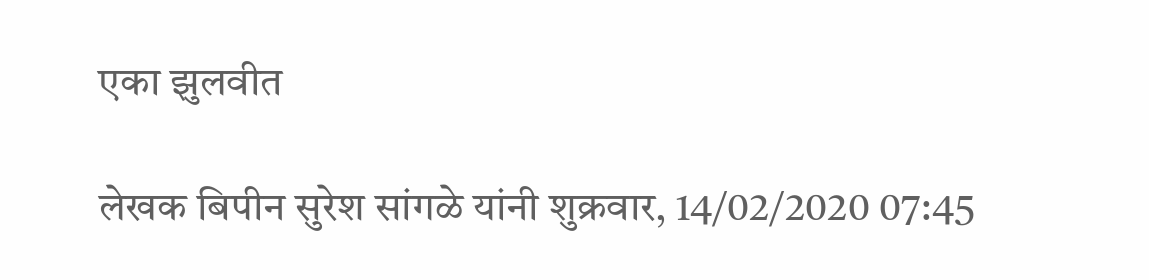एका झुलवीत

लेखक बिपीन सुरेश सांगळे यांनी शुक्रवार, 14/02/2020 07:45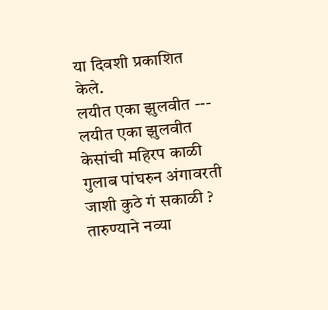या दिवशी प्रकाशित केले.
लयीत एका झुलवीत --- लयीत एका झुलवीत केसांची महिरप काळी गुलाब पांघरुन अंगावरती जाशी कुठे गं सकाळी ? तारुण्याने नव्या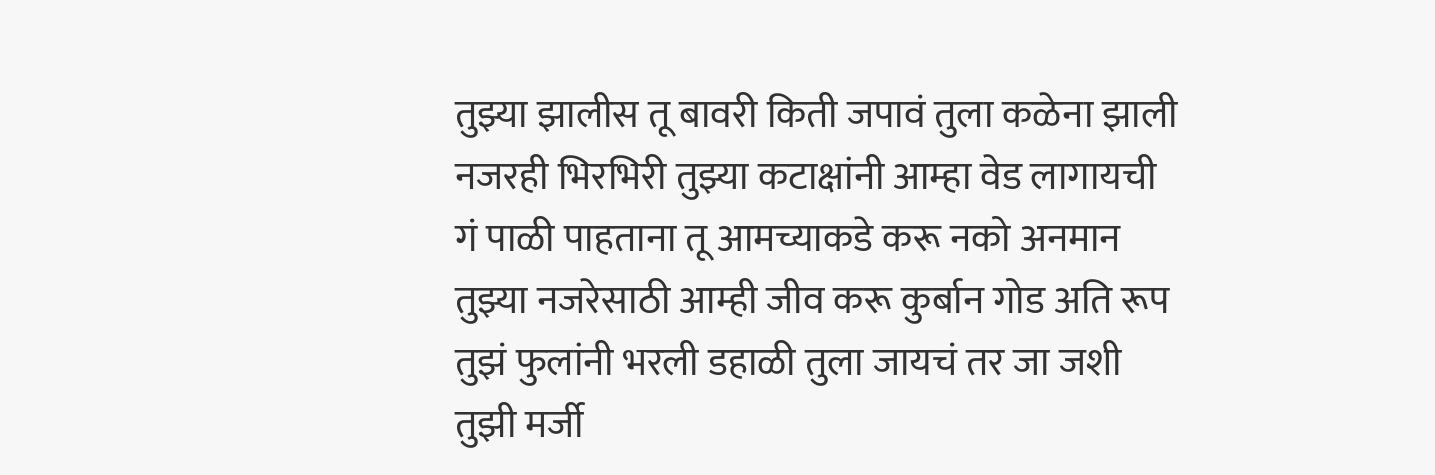तुझ्या झालीस तू बावरी किती जपावं तुला कळेना झाली नजरही भिरभिरी तुझ्या कटाक्षांनी आम्हा वेड लागायची गं पाळी पाहताना तू आमच्याकडे करू नको अनमान तुझ्या नजरेसाठी आम्ही जीव करू कुर्बान गोड अति रूप तुझं फुलांनी भरली डहाळी तुला जायचं तर जा जशी तुझी मर्जी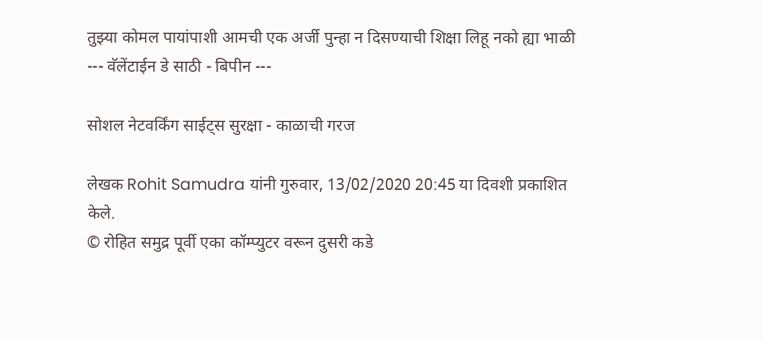तुझ्या कोमल पायांपाशी आमची एक अर्जी पुन्हा न दिसण्याची शिक्षा लिहू नको ह्या भाळी --- वॅलेंटाईन डे साठी - बिपीन ---

सोशल नेटवर्किंग साईट्स सुरक्षा - काळाची गरज

लेखक Rohit Samudra यांनी गुरुवार, 13/02/2020 20:45 या दिवशी प्रकाशित केले.
© रोहित समुद्र पूर्वी एका कॉम्प्युटर वरून दुसरी कडे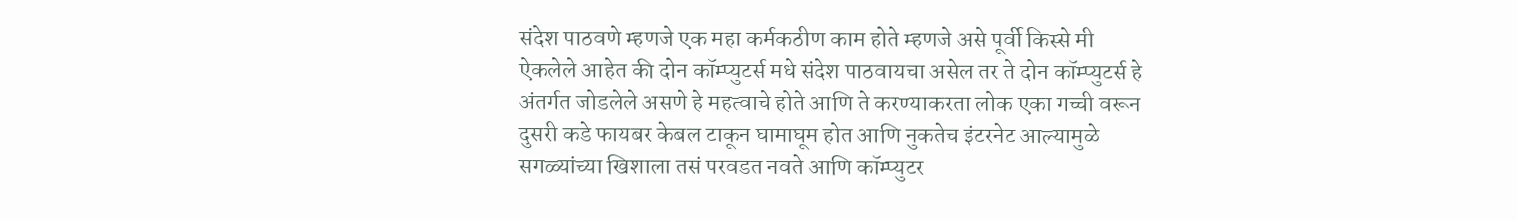संदेश पाठवणे म्हणजे एक महा कर्मकठीण काम होते म्हणजे असे पूर्वी किस्से मी ऐकलेले आहेत की दोन कॉम्प्युटर्स मधे संदेश पाठवायचा असेल तर ते दोन कॉम्प्युटर्स हे अंतर्गत जोडलेले असणे हे महत्वाचे होते आणि ते करण्याकरता लोक एका गच्ची वरून दुसरी कडे फायबर केबल टाकून घामाघूम होत आणि नुकतेच इंटरनेट आल्यामुळे सगळ्यांच्या खिशाला तसं परवडत नवते आणि कॉम्प्युटर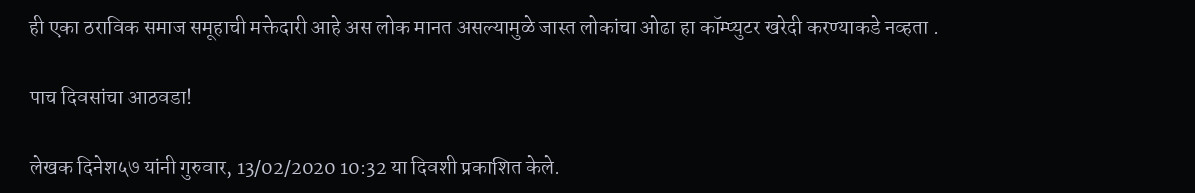ही एका ठराविक समाज समूहाची मक्तेदारी आहे अस लोक मानत असल्यामुळे जास्त लोकांचा ओढा हा कॉम्प्युटर खरेदी करण्याकडे नव्हता .

पाच दिवसांचा आठवडा!

लेखक दिनेश५७ यांनी गुरुवार, 13/02/2020 10:32 या दिवशी प्रकाशित केले.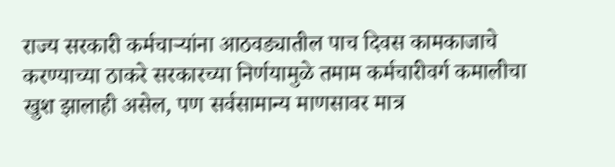राज्य सरकारी कर्मचाऱ्यांना आठवड्यातील पाच दिवस कामकाजाचे करण्याच्या ठाकरे सरकारच्या निर्णयामुळे तमाम कर्मचारीवर्ग कमालीचा खुश झालाही असेल, पण सर्वसामान्य माणसावर मात्र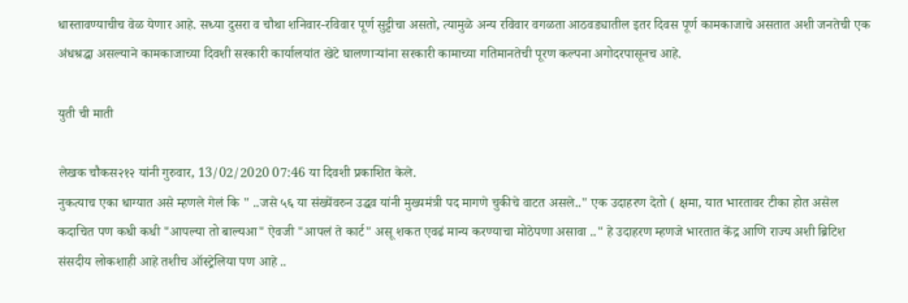धास्तावण्याचीच वेळ येणार आहे. सध्या दुसरा व चौथा शनिवार-रविवार पूर्ण सुट्टीचा असतो, त्यामुळे अन्य रविवार वगळता आठवड्यातील इतर दिवस पूर्ण कामकाजाचे असतात अशी जनतेची एक अंधश्रद्धा असल्याने कामकाजाच्या दिवशी सरकारी कार्यालयांत खेटे घालणाऱ्यांना सरकारी कामाच्या गतिमानतेची पूरण कल्पना अगोदरपासूनच आहे.

युती ची माती

लेखक चौकस२१२ यांनी गुरुवार, 13/02/2020 07:46 या दिवशी प्रकाशित केले.
नुकत्याच एका धाग्यात असे म्हणले गेलं कि " ..जसे ५६ या संख्येंवरुन उद्धव यांनी मुख्यमंत्री पद मागणे चुकीचे वाटत असले.." एक उदाहरण देतो ( क्षमा, यात भारतावर टीका होत असेल कदाचित पण कधी कधी "आपल्या तो बाल्यआ" ऐवजी "आपलं ते कार्ट" असू शकत एवढं मान्य करण्याचा मोठेपणा असावा .." हे उदाहरण म्हणजे भारतात केंद्र आणि राज्य अशी ब्रिटिश संसदीय लोकशाही आहे तशीच ऑस्ट्रेलिया पण आहे ..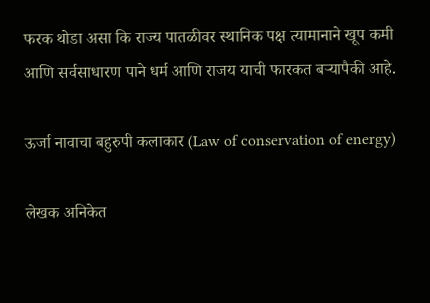फरक थोडा असा कि राज्य पातळीवर स्थानिक पक्ष त्यामानाने खूप कमी आणि सर्वसाधारण पाने धर्म आणि राजय याची फारकत बऱ्यापैकी आहे.

ऊर्जा नावाचा बहुरुपी कलाकार (Law of conservation of energy)

लेखक अनिकेत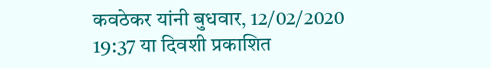कवठेकर यांनी बुधवार, 12/02/2020 19:37 या दिवशी प्रकाशित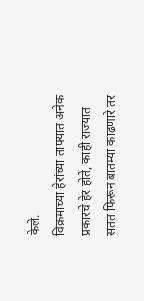केले.
विक्रमाच्या हेरांच्या ताफ्यात अनेक प्रकारचे हेर होते, काही राज्यात सतत फिरून बातम्या काढणारे तर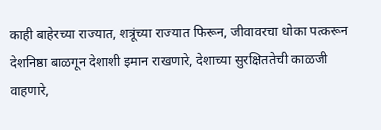काही बाहेरच्या राज्यात, शत्रूंच्या राज्यात फिरून, जीवावरचा धोका पत्करून देशनिष्ठा बाळगून देशाशी इमान राखणारे, देशाच्या सुरक्षिततेची काळजी वाहणारे,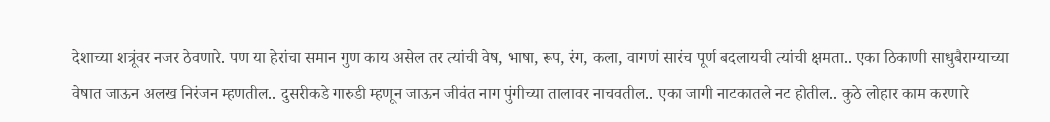देशाच्या शत्रूंवर नजर ठेवणारे. पण या हेरांचा समान गुण काय असेल तर त्यांची वेष, भाषा, रूप, रंग, कला, वागणं सारंच पूर्ण बदलायची त्यांची क्षमता.. एका ठिकाणी साधुबैराग्याच्या वेषात जाऊन अलख निरंजन म्हणतील.. दुसरीकडे गारुडी म्हणून जाऊन जीवंत नाग पुंगीच्या तालावर नाचवतील.. एका जागी नाटकातले नट होतील.. कुठे लोहार काम करणारे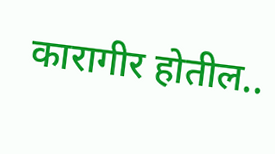कारागीर होतील..